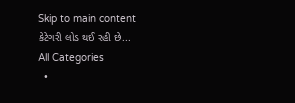Skip to main content
કેટેગરી લોડ થઈ રહી છે...
All Categories
  •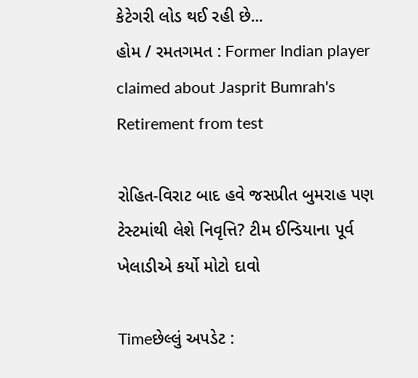કેટેગરી લોડ થઈ રહી છે...
હોમ / રમતગમત : Former Indian player claimed about Jasprit Bumrah's Retirement from test

રોહિત-વિરાટ બાદ હવે જસપ્રીત બુમરાહ પણ ટેસ્ટમાંથી લેશે નિવૃત્તિ? ટીમ ઈન્ડિયાના પૂર્વ ખેલાડીએ કર્યો મોટો દાવો

Timeછેલ્લું અપડેટ :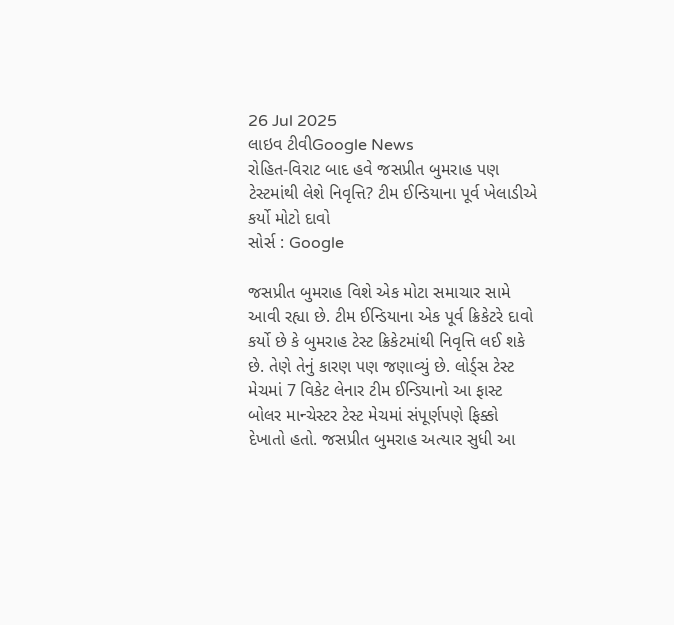26 Jul 2025
લાઇવ ટીવીGoogle News
રોહિત-વિરાટ બાદ હવે જસપ્રીત બુમરાહ પણ ટેસ્ટમાંથી લેશે નિવૃત્તિ? ટીમ ઈન્ડિયાના પૂર્વ ખેલાડીએ કર્યો મોટો દાવો
સોર્સ : Google

જસપ્રીત બુમરાહ વિશે એક મોટા સમાચાર સામે આવી રહ્યા છે. ટીમ ઈન્ડિયાના એક પૂર્વ ક્રિકેટરે દાવો કર્યો છે કે બુમરાહ ટેસ્ટ ક્રિકેટમાંથી નિવૃત્તિ લઈ શકે છે. તેણે તેનું કારણ પણ જણાવ્યું છે. લોર્ડ્સ ટેસ્ટ મેચમાં 7 વિકેટ લેનાર ટીમ ઈન્ડિયાનો આ ફાસ્ટ બોલર માન્ચેસ્ટર ટેસ્ટ મેચમાં સંપૂર્ણપણે ફિક્કો દેખાતો હતો. જસપ્રીત બુમરાહ અત્યાર સુધી આ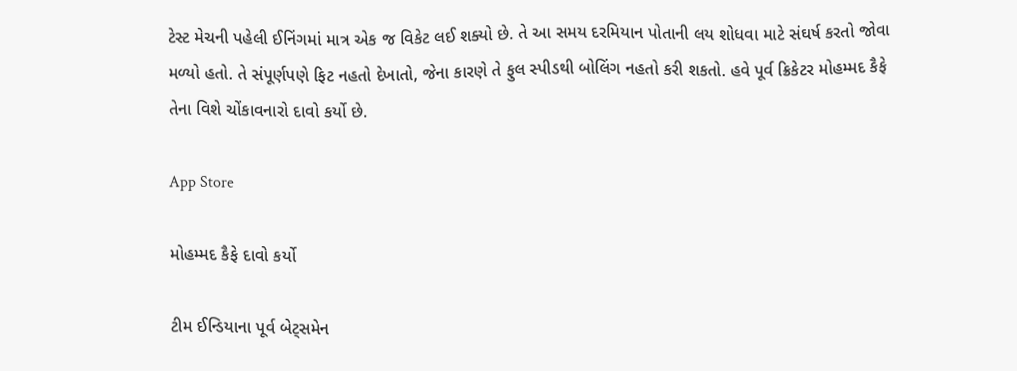ટેસ્ટ મેચની પહેલી ઈનિંગમાં માત્ર એક જ વિકેટ લઈ શક્યો છે. તે આ સમય દરમિયાન પોતાની લય શોધવા માટે સંઘર્ષ કરતો જોવા મળ્યો હતો. તે સંપૂર્ણપણે ફિટ નહતો દેખાતો, જેના કારણે તે ફુલ સ્પીડથી બોલિંગ નહતો કરી શકતો. હવે પૂર્વ ક્રિકેટર મોહમ્મદ કૈફે તેના વિશે ચોંકાવનારો દાવો કર્યો છે.

App Store

મોહમ્મદ કૈફે દાવો કર્યો

ટીમ ઈન્ડિયાના પૂર્વ બેટ્સમેન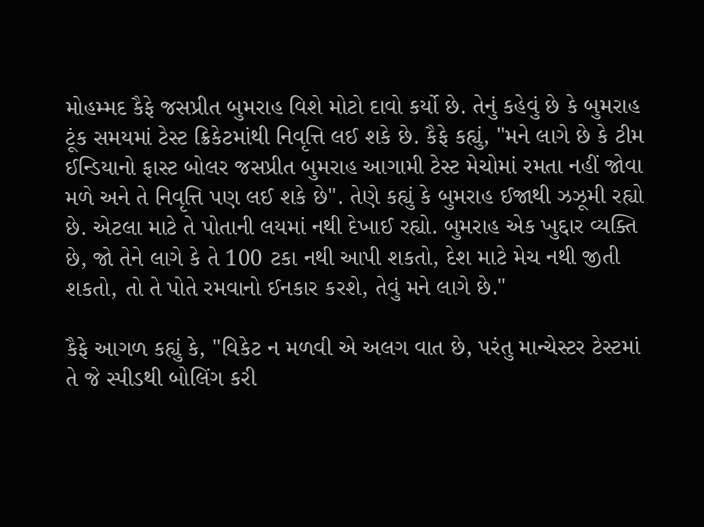મોહમ્મદ કૈફે જસપ્રીત બુમરાહ વિશે મોટો દાવો કર્યો છે. તેનું કહેવું છે કે બુમરાહ ટૂંક સમયમાં ટેસ્ટ ક્રિકેટમાંથી નિવૃત્તિ લઈ શકે છે. કૈફે કહ્યું, "મને લાગે છે કે ટીમ ઈન્ડિયાનો ફાસ્ટ બોલર જસપ્રીત બુમરાહ આગામી ટેસ્ટ મેચોમાં રમતા નહીં જોવા મળે અને તે નિવૃત્તિ પણ લઈ શકે છે". તેણે કહ્યું કે બુમરાહ ઈજાથી ઝઝૂમી રહ્યો છે. એટલા માટે તે પોતાની લયમાં નથી દેખાઈ રહ્યો. બુમરાહ એક ખુદ્દાર વ્યક્તિ છે, જો તેને લાગે કે તે 100 ટકા નથી આપી શકતો, દેશ માટે મેચ નથી જીતી શકતો, તો તે પોતે રમવાનો ઈનકાર કરશે, તેવું મને લાગે છે."

કૈફે આગળ કહ્યું કે, "વિકેટ ન મળવી એ અલગ વાત છે, પરંતુ માન્ચેસ્ટર ટેસ્ટમાં તે જે સ્પીડથી બોલિંગ કરી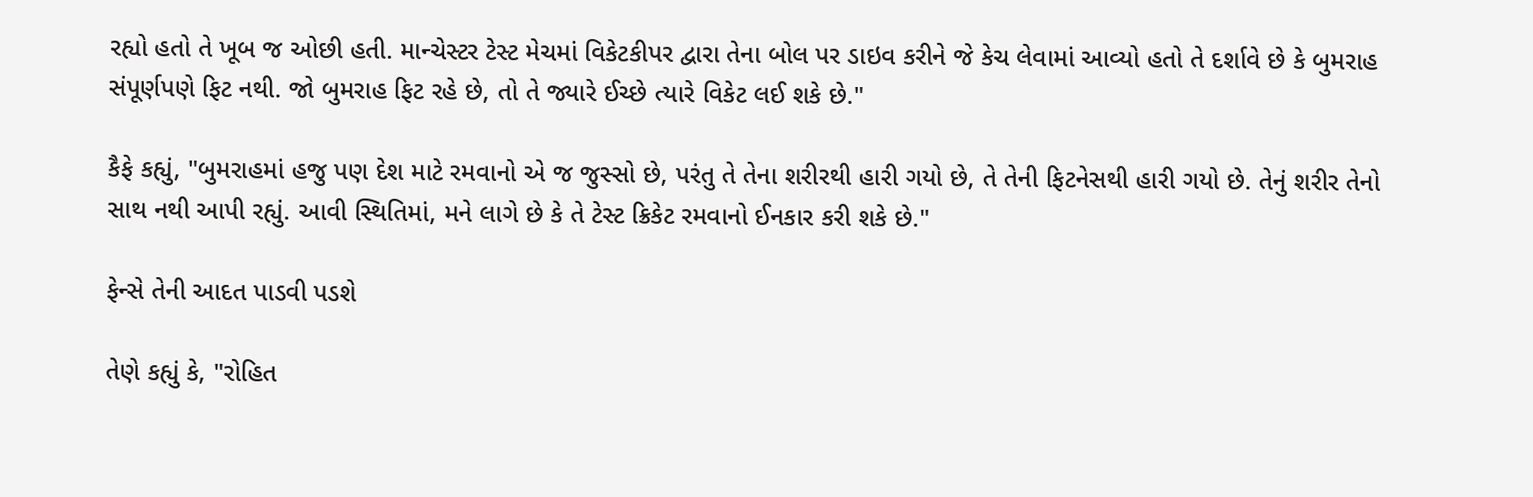રહ્યો હતો તે ખૂબ જ ઓછી હતી. માન્ચેસ્ટર ટેસ્ટ મેચમાં વિકેટકીપર દ્વારા તેના બોલ પર ડાઇવ કરીને જે કેચ લેવામાં આવ્યો હતો તે દર્શાવે છે કે બુમરાહ સંપૂર્ણપણે ફિટ નથી. જો બુમરાહ ફિટ રહે છે, તો તે જ્યારે ઈચ્છે ત્યારે વિકેટ લઈ શકે છે."

કૈફે કહ્યું, "બુમરાહમાં હજુ પણ દેશ માટે રમવાનો એ જ જુસ્સો છે, પરંતુ તે તેના શરીરથી હારી ગયો છે, તે તેની ફિટનેસથી હારી ગયો છે. તેનું શરીર તેનો સાથ નથી આપી રહ્યું. આવી સ્થિતિમાં, મને લાગે છે કે તે ટેસ્ટ ક્રિકેટ રમવાનો ઈનકાર કરી શકે છે."

ફેન્સે તેની આદત પાડવી પડશે

તેણે કહ્યું કે, "રોહિત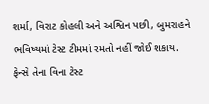શર્મા, વિરાટ કોહલી અને અશ્વિન પછી, બુમરાહને ભવિષ્યમાં ટેસ્ટ ટીમમાં રમતો નહીં જોઈ શકાય. ફેન્સે તેના વિના ટેસ્ટ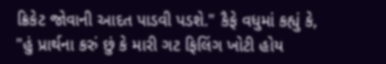ક્રિકેટ જોવાની આદત પાડવી પડશે." કૈફે વધુમાં કહ્યું કે, "હું પ્રાર્થના કરું છું કે મારી ગટ ફિલિંગ ખોટી હોય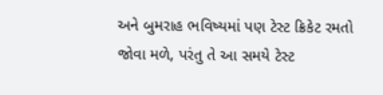અને બુમરાહ ભવિષ્યમાં પણ ટેસ્ટ ક્રિકેટ રમતો જોવા મળે, પરંતુ તે આ સમયે ટેસ્ટ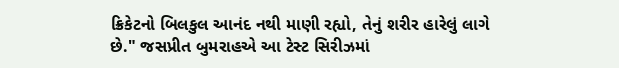ક્રિકેટનો બિલકુલ આનંદ નથી માણી રહ્યો, તેનું શરીર હારેલું લાગે છે." જસપ્રીત બુમરાહએ આ ટેસ્ટ સિરીઝમાં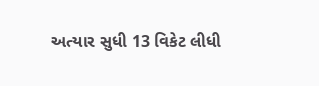અત્યાર સુધી 13 વિકેટ લીધી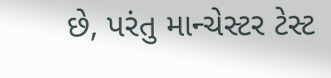છે, પરંતુ માન્ચેસ્ટર ટેસ્ટ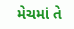મેચમાં તે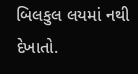બિલકુલ લયમાં નથી દેખાતો.